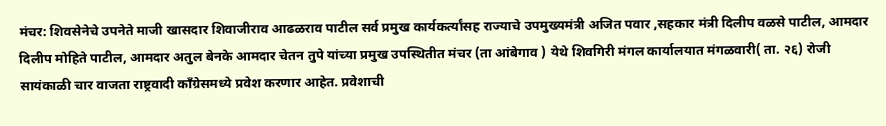मंचर: शिवसेनेचे उपनेते माजी खासदार शिवाजीराव आढळराव पाटील सर्व प्रमुख कार्यकर्त्यांसह राज्याचे उपमुख्यमंत्री अजित पवार ,सहकार मंत्री दिलीप वळसे पाटील, आमदार दिलीप मोहिते पाटील, आमदार अतुल बेनके आमदार चेतन तुपे यांच्या प्रमुख उपस्थितीत मंचर (ता आंबेगाव ) येथे शिवगिरी मंगल कार्यालयात मंगळवारी( ता. २६) रोजी सायंकाळी चार वाजता राष्ट्रवादी काँग्रेसमध्ये प्रवेश करणार आहेत. प्रवेशाची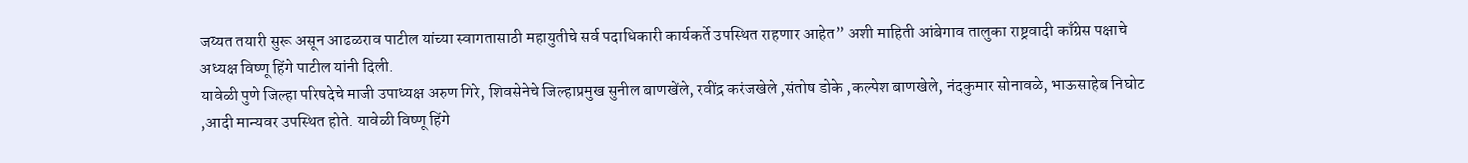जय्यत तयारी सुरू असून आढळराव पाटील यांच्या स्वागतासाठी महायुतीचे सर्व पदाधिकारी कार्यकर्ते उपस्थित राहणार आहेत” अशी माहिती आंबेगाव तालुका राष्ट्रवादी काँग्रेस पक्षाचे अध्यक्ष विष्णू हिंगे पाटील यांनी दिली.
यावेळी पुणे जिल्हा परिषदेचे माजी उपाध्यक्ष अरुण गिरे, शिवसेनेचे जिल्हाप्रमुख सुनील बाणखेंले, रवींद्र करंजखेले ,संतोष डोके ,कल्पेश बाणखेले, नंदकुमार सोनावळे, भाऊसाहेब निघोट ,आदी मान्यवर उपस्थित होते. यावेळी विष्णू हिंगे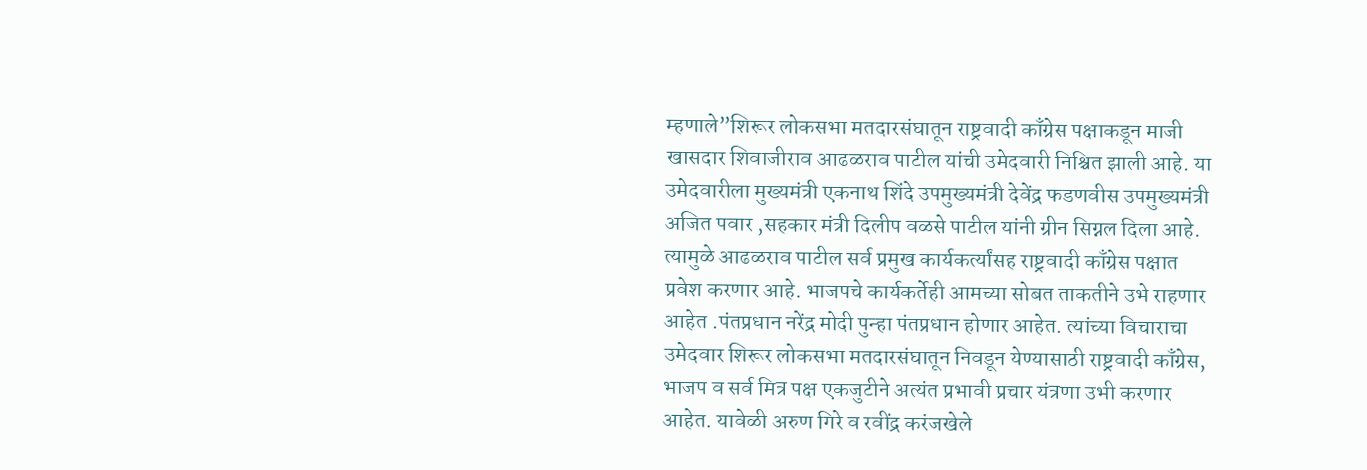म्हणाले”शिरूर लोकसभा मतदारसंघातून राष्ट्रवादी काँग्रेस पक्षाकडून माजी खासदार शिवाजीराव आढळराव पाटील यांची उमेदवारी निश्चित झाली आहे. या उमेदवारीला मुख्यमंत्री एकनाथ शिंदे उपमुख्यमंत्री देवेंद्र फडणवीस उपमुख्यमंत्री अजित पवार ,सहकार मंत्री दिलीप वळसे पाटील यांनी ग्रीन सिग्नल दिला आहे.
त्यामुळे आढळराव पाटील सर्व प्रमुख कार्यकर्त्यांसह राष्ट्रवादी काँग्रेस पक्षात प्रवेश करणार आहे. भाजपचे कार्यकर्तेही आमच्या सोबत ताकतीने उभे राहणार आहेत .पंतप्रधान नरेंद्र मोदी पुन्हा पंतप्रधान होणार आहेत. त्यांच्या विचाराचा उमेदवार शिरूर लोकसभा मतदारसंघातून निवडून येण्यासाठी राष्ट्रवादी काँग्रेस, भाजप व सर्व मित्र पक्ष एकजुटीने अत्यंत प्रभावी प्रचार यंत्रणा उभी करणार आहेत. यावेळी अरुण गिरे व रवींद्र करंजखेले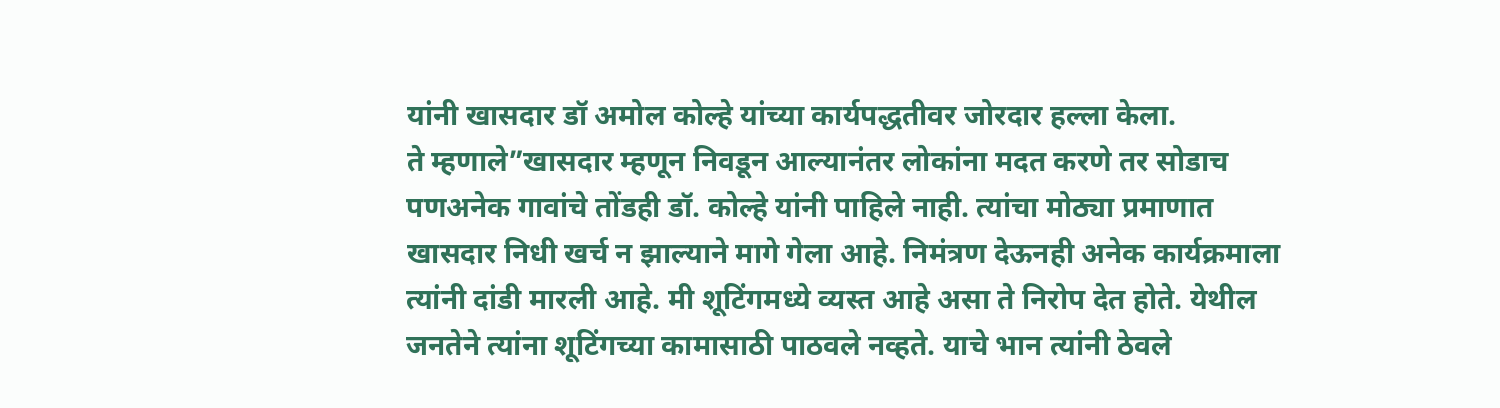यांनी खासदार डॉ अमोल कोल्हे यांच्या कार्यपद्धतीवर जोरदार हल्ला केला.
ते म्हणाले”खासदार म्हणून निवडून आल्यानंतर लोकांना मदत करणे तर सोडाच पणअनेक गावांचे तोंडही डॉ. कोल्हे यांनी पाहिले नाही. त्यांचा मोठ्या प्रमाणात खासदार निधी खर्च न झाल्याने मागे गेला आहे. निमंत्रण देऊनही अनेक कार्यक्रमाला त्यांनी दांडी मारली आहे. मी शूटिंगमध्ये व्यस्त आहे असा ते निरोप देत होते. येथील जनतेने त्यांना शूटिंगच्या कामासाठी पाठवले नव्हते. याचे भान त्यांनी ठेवले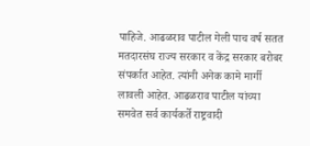पाहिजे. आढळराव पाटील गेली पाच वर्ष सतत मतदारसंघ राज्य सरकार व केंद्र सरकार बरोबर संपर्कात आहेत. त्यांनी अनेक कामे मार्गी लावली आहेत. आढळराव पाटील यांच्या समवेत सर्व कार्यकर्ते राष्ट्रवादी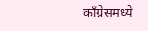काँग्रेसमध्ये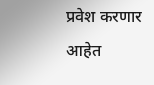प्रवेश करणार आहेत